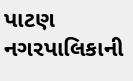પાટણ નગરપાલિકાની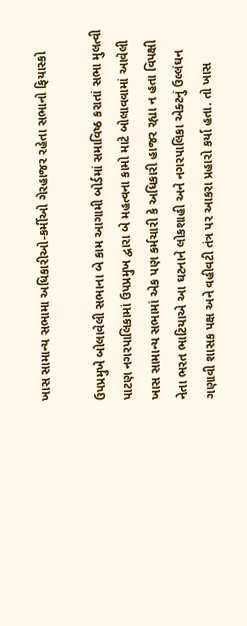ખાસ સામાન્ય સભામા અધિકારીઓ-કર્મીઓ ગેરહાજર રહેતા સભાનો ફિયાસ્કો

ઉપપ્રમુખે બોલાવેલી સભાના બે કામ આગામી બોર્ડમાં સમાવિષ્ઠ કરાતાં સભા મુલત્વી
પાટણ નગરપાલિકામાં ઉપપ્રમુખ દ્વારા બે મહત્વના કામો માટે બોલાવવામાં આવેલી ખાસ સામાન્ય સભામાં એક પણ કર્મચારી કે અધિકારી હાજર રહ્યા ન હતા વિપક્ષી નેતા ભરત ભાટિયાએ આ ઘટનાને લોકશાહી અને નગરપાલિકા એક્ટનું ઉલ્લંઘન ગણાવી શાસક પક્ષ અને વહીવટી તંત્ર પર આકરા પ્રહારો કર્યા હતા. તો ખાસ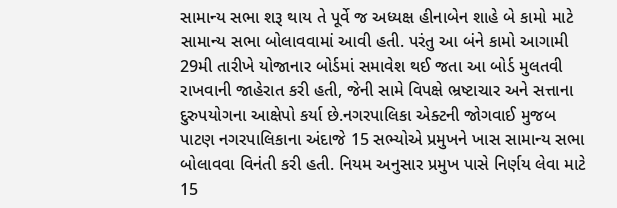સામાન્ય સભા શરૂ થાય તે પૂર્વે જ અધ્યક્ષ હીનાબેન શાહે બે કામો માટે સામાન્ય સભા બોલાવવામાં આવી હતી. પરંતુ આ બંને કામો આગામી 29મી તારીખે યોજાનાર બોર્ડમાં સમાવેશ થઈ જતા આ બોર્ડ મુલતવી રાખવાની જાહેરાત કરી હતી, જેની સામે વિપક્ષે ભ્રષ્ટાચાર અને સત્તાના દુરુપયોગના આક્ષેપો કર્યા છે.નગરપાલિકા એક્ટની જોગવાઈ મુજબ પાટણ નગરપાલિકાના અંદાજે 15 સભ્યોએ પ્રમુખને ખાસ સામાન્ય સભા બોલાવવા વિનંતી કરી હતી. નિયમ અનુસાર પ્રમુખ પાસે નિર્ણય લેવા માટે 15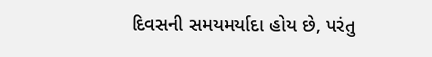દિવસની સમયમર્યાદા હોય છે, પરંતુ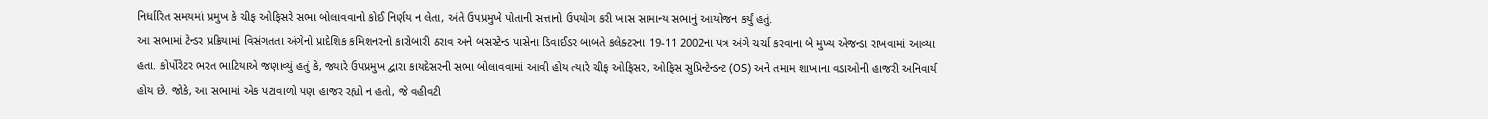નિર્ધારિત સમયમાં પ્રમુખ કે ચીફ ઓફિસરે સભા બોલાવવાનો કોઈ નિર્ણય ન લેતા, અંતે ઉપપ્રમુખે પોતાની સત્તાનો ઉપયોગ કરી ખાસ સામાન્ય સભાનું આયોજન કર્યું હતું.
આ સભામાં ટેન્ડર પ્રક્રિયામાં વિસંગતતા અંગેનો પ્રાદેશિક કમિશનરનો કારોબારી ઠરાવ અને બસસ્ટેન્ડ પાસેના ડિવાઈડર બાબતે કલેક્ટરના 19-11 2002ના પત્ર અંગે ચર્ચા કરવાના બે મુખ્ય એજન્ડા રાખવામાં આવ્યા હતા. કોર્પોરેટર ભરત ભાટિયાએ જણાવ્યું હતું કે, જ્યારે ઉપપ્રમુખ દ્વારા કાયદેસરની સભા બોલાવવામાં આવી હોય ત્યારે ચીફ ઓફિસર, ઓફિસ સુપ્રિન્ટેન્ડન્ટ (OS) અને તમામ શાખાના વડાઓની હાજરી અનિવાર્ય હોય છે. જોકે, આ સભામાં એક પટાવાળો પણ હાજર રહ્યો ન હતો, જે વહીવટી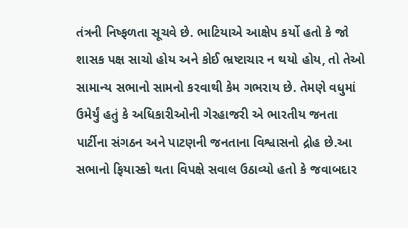તંત્રની નિષ્ફળતા સૂચવે છે. ભાટિયાએ આક્ષેપ કર્યો હતો કે જો શાસક પક્ષ સાચો હોય અને કોઈ ભ્રષ્ટાચાર ન થયો હોય, તો તેઓ સામાન્ય સભાનો સામનો કરવાથી કેમ ગભરાય છે. તેમણે વધુમાં ઉમેર્યું હતું કે અધિકારીઓની ગેરહાજરી એ ભારતીય જનતા પાર્ટીના સંગઠન અને પાટણની જનતાના વિશ્વાસનો દ્રોહ છે.આ સભાનો ફિયાસ્કો થતા વિપક્ષે સવાલ ઉઠાવ્યો હતો કે જવાબદાર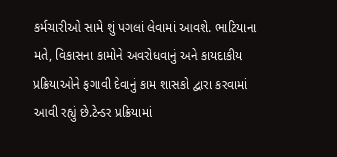કર્મચારીઓ સામે શું પગલાં લેવામાં આવશે. ભાટિયાના મતે, વિકાસના કામોને અવરોધવાનું અને કાયદાકીય પ્રક્રિયાઓને ફગાવી દેવાનું કામ શાસકો દ્વારા કરવામાં આવી રહ્યું છે.ટેન્ડર પ્રક્રિયામાં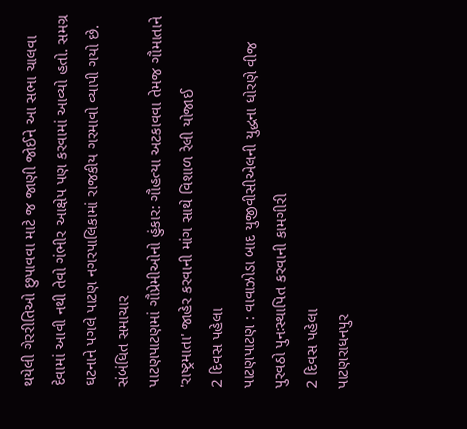થયેલી ગેરરીતિઓ છુપાવવા માટે જ જાણી જોઈને આ સભા ચાલવા દેવામાં આવી નથી તેવો ગંભીર આક્ષેપ પણ કરવામાં આવ્યો હતો. સમગ્ર ઘટનાને પગલે પાટણ નગરપાલિકામાં રાજકીય ગરમાવો વ્યાપી ગયો છે.
સંબંધિત સમાચાર
પાટણપાટણમાં ગૌપ્રેમીઓનો હુંકાર: ગૌહત્યા અટકાવવા તેમજ ગૌમાતાને 'રાષ્ટ્રમાતા' જાહેર કરવાની માંગ સાથે વિશાળ રેલી યોજાઈ
2 દિવસ પહેલા
પાટણપાટણ : વાવાઝોડા બાદ યુજીવીસીએલની યુદ્ધના ધોરણે વીજ પુરવઠો પુનઃસ્થાપિત કરવાની કામગીરી
2 દિવસ પહેલા
પાટણરાધનપુર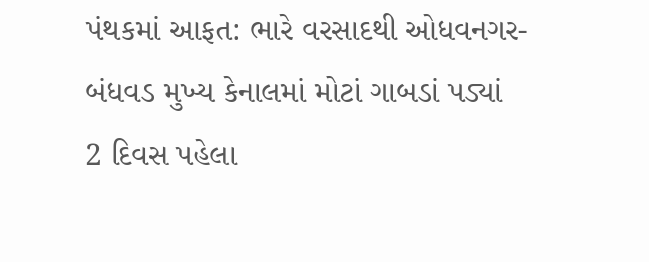પંથકમાં આફત: ભારે વરસાદથી ઓધવનગર-બંધવડ મુખ્ય કેનાલમાં મોટાં ગાબડાં પડ્યાં
2 દિવસ પહેલા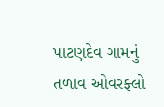પાટણદેવ ગામનું તળાવ ઓવરફ્લો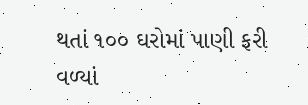થતાં ૧૦૦ ઘરોમાં પાણી ફરી વળ્યાં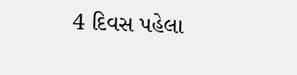4 દિવસ પહેલા